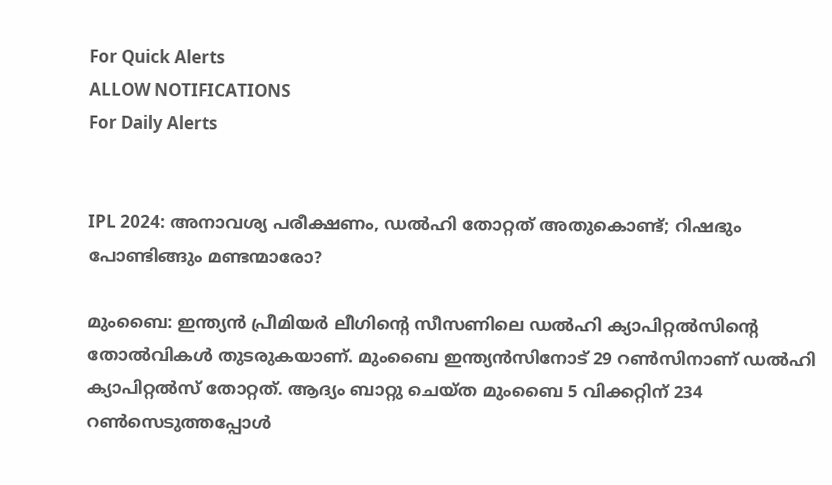For Quick Alerts
ALLOW NOTIFICATIONS
For Daily Alerts


IPL 2024: അനാവശ്യ പരീക്ഷണം, ഡല്‍ഹി തോറ്റത് അതുകൊണ്ട്; റിഷഭും പോണ്ടിങ്ങും മണ്ടന്മാരോ?

മുംബൈ: ഇന്ത്യന്‍ പ്രീമിയര്‍ ലീഗിന്റെ സീസണിലെ ഡല്‍ഹി ക്യാപിറ്റല്‍സിന്റെ തോല്‍വികള്‍ തുടരുകയാണ്. മുംബൈ ഇന്ത്യന്‍സിനോട് 29 റണ്‍സിനാണ് ഡല്‍ഹി ക്യാപിറ്റല്‍സ് തോറ്റത്. ആദ്യം ബാറ്റു ചെയ്ത മുംബൈ 5 വിക്കറ്റിന് 234 റണ്‍സെടുത്തപ്പോള്‍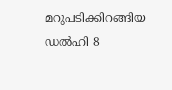മറുപടിക്കിറങ്ങിയ ഡല്‍ഹി 8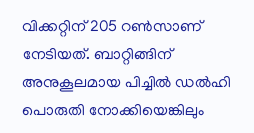വിക്കറ്റിന് 205 റണ്‍സാണ് നേടിയത്. ബാറ്റിങ്ങിന് അനുകൂലമായ പിച്ചില്‍ ഡല്‍ഹി പൊരുതി നോക്കിയെങ്കിലും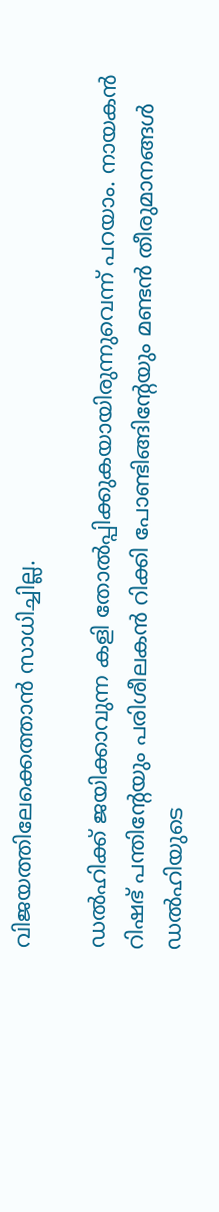വിജയത്തിലേക്കെത്താന്‍ സാധിച്ചില്ല.

ഡല്‍ഹിക്ക് ജയിക്കാവുന്ന കളി തോല്‍പ്പിക്കുകയായിരുന്നുവെന്ന് പറയാം. നായകന്‍ റിഷഭ് പന്തിന്റേയും പരിശീലകന്‍ റിക്കി പോണ്ടിങ്ങിന്റേയും മണ്ടന്‍ തീരുമാനങ്ങള്‍ ഡല്‍ഹിയുടെ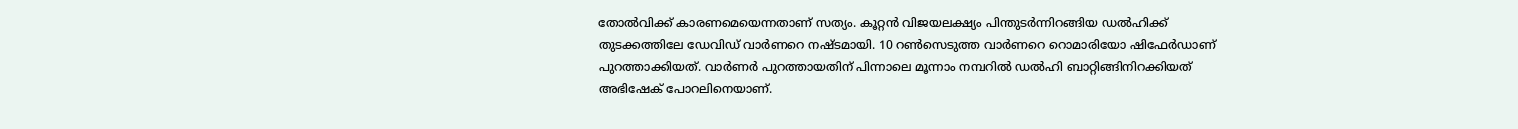തോല്‍വിക്ക് കാരണമെയെന്നതാണ് സത്യം. കൂറ്റന്‍ വിജയലക്ഷ്യം പിന്തുടര്‍ന്നിറങ്ങിയ ഡല്‍ഹിക്ക് തുടക്കത്തിലേ ഡേവിഡ് വാര്‍ണറെ നഷ്ടമായി. 10 റണ്‍സെടുത്ത വാര്‍ണറെ റൊമാരിയോ ഷിഫേര്‍ഡാണ് പുറത്താക്കിയത്. വാര്‍ണര്‍ പുറത്തായതിന് പിന്നാലെ മൂന്നാം നമ്പറില്‍ ഡല്‍ഹി ബാറ്റിങ്ങിനിറക്കിയത് അഭിഷേക് പോറലിനെയാണ്.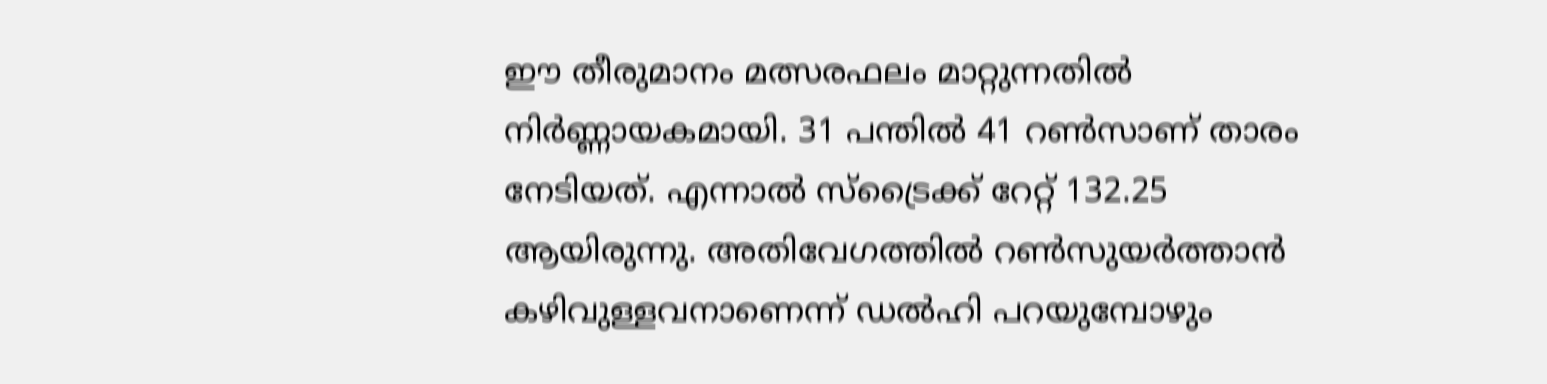ഈ തീരുമാനം മത്സരഫലം മാറ്റുന്നതില്‍ നിര്‍ണ്ണായകമായി. 31 പന്തില്‍ 41 റണ്‍സാണ് താരം നേടിയത്. എന്നാല്‍ സ്‌ട്രൈക്ക് റേറ്റ് 132.25 ആയിരുന്നു. അതിവേഗത്തില്‍ റണ്‍സുയര്‍ത്താന്‍ കഴിവുള്ളവനാണെന്ന് ഡല്‍ഹി പറയുമ്പോഴും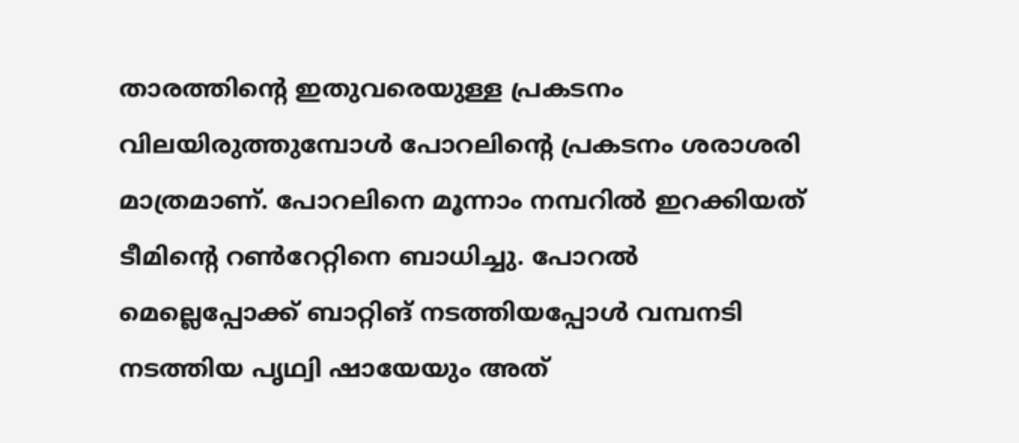താരത്തിന്റെ ഇതുവരെയുള്ള പ്രകടനം വിലയിരുത്തുമ്പോള്‍ പോറലിന്റെ പ്രകടനം ശരാശരി മാത്രമാണ്. പോറലിനെ മൂന്നാം നമ്പറില്‍ ഇറക്കിയത് ടീമിന്റെ റണ്‍റേറ്റിനെ ബാധിച്ചു. പോറല്‍ മെല്ലെപ്പോക്ക് ബാറ്റിങ് നടത്തിയപ്പോള്‍ വമ്പനടി നടത്തിയ പൃഥ്വി ഷായേയും അത്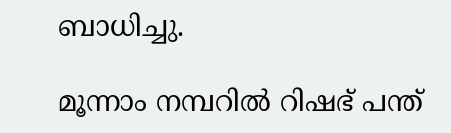ബാധിച്ചു.

മൂന്നാം നമ്പറില്‍ റിഷഭ് പന്ത്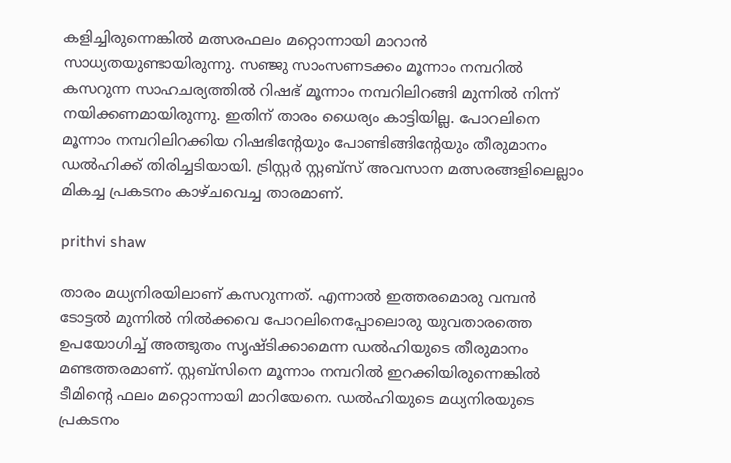കളിച്ചിരുന്നെങ്കില്‍ മത്സരഫലം മറ്റൊന്നായി മാറാന്‍ സാധ്യതയുണ്ടായിരുന്നു. സഞ്ജു സാംസണടക്കം മൂന്നാം നമ്പറില്‍ കസറുന്ന സാഹചര്യത്തില്‍ റിഷഭ് മൂന്നാം നമ്പറിലിറങ്ങി മുന്നില്‍ നിന്ന് നയിക്കണമായിരുന്നു. ഇതിന് താരം ധൈര്യം കാട്ടിയില്ല. പോറലിനെ മൂന്നാം നമ്പറിലിറക്കിയ റിഷഭിന്റേയും പോണ്ടിങ്ങിന്റേയും തീരുമാനം ഡല്‍ഹിക്ക് തിരിച്ചടിയായി. ട്രിസ്റ്റര്‍ സ്റ്റബ്‌സ് അവസാന മത്സരങ്ങളിലെല്ലാം മികച്ച പ്രകടനം കാഴ്ചവെച്ച താരമാണ്.

prithvi shaw

താരം മധ്യനിരയിലാണ് കസറുന്നത്. എന്നാല്‍ ഇത്തരമൊരു വമ്പന്‍ ടോട്ടല്‍ മുന്നില്‍ നില്‍ക്കവെ പോറലിനെപ്പോലൊരു യുവതാരത്തെ ഉപയോഗിച്ച് അത്ഭുതം സൃഷ്ടിക്കാമെന്ന ഡല്‍ഹിയുടെ തീരുമാനം മണ്ടത്തരമാണ്. സ്റ്റബ്‌സിനെ മൂന്നാം നമ്പറില്‍ ഇറക്കിയിരുന്നെങ്കില്‍ ടീമിന്റെ ഫലം മറ്റൊന്നായി മാറിയേനെ. ഡല്‍ഹിയുടെ മധ്യനിരയുടെ പ്രകടനം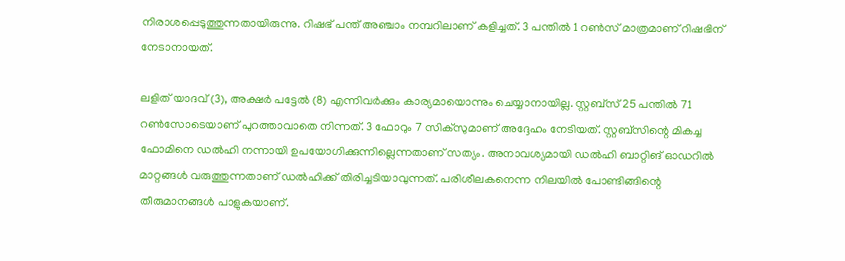നിരാശപ്പെടുത്തുന്നതായിരുന്നു. റിഷഭ് പന്ത് അഞ്ചാം നമ്പറിലാണ് കളിച്ചത്. 3 പന്തില്‍ 1 റണ്‍സ് മാത്രമാണ് റിഷഭിന് നേടാനായത്.

ലളിത് യാദവ് (3), അക്ഷര്‍ പട്ടേല്‍ (8) എന്നിവര്‍ക്കും കാര്യമായൊന്നും ചെയ്യാനായില്ല. സ്റ്റബ്‌സ് 25 പന്തില്‍ 71 റണ്‍സോടെയാണ് പുറത്താവാതെ നിന്നത്. 3 ഫോറും 7 സിക്‌സുമാണ് അദ്ദേഹം നേടിയത്. സ്റ്റബ്‌സിന്റെ മികച്ച ഫോമിനെ ഡല്‍ഹി നന്നായി ഉപയോഗിക്കുന്നില്ലെന്നതാണ് സത്യം. അനാവശ്യമായി ഡല്‍ഹി ബാറ്റിങ് ഓഡറില്‍ മാറ്റങ്ങള്‍ വരുത്തുന്നതാണ് ഡല്‍ഹിക്ക് തിരിച്ചടിയാവുന്നത്. പരിശീലകനെന്ന നിലയില്‍ പോണ്ടിങ്ങിന്റെ തീരുമാനങ്ങള്‍ പാളുകയാണ്.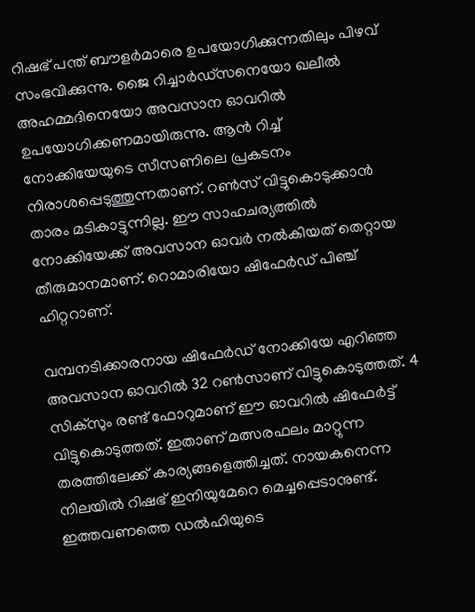റിഷഭ് പന്ത് ബൗളര്‍മാരെ ഉപയോഗിക്കുന്നതിലും പിഴവ് സംഭവിക്കുന്നു. ജൈ റിച്ചാര്‍ഡ്‌സനെയോ ഖലീല്‍ അഹമ്മദിനെയോ അവസാന ഓവറില്‍ ഉപയോഗിക്കണമായിരുന്നു. ആന്‍ റിച്ച് നോക്കിയേയുടെ സീസണിലെ പ്രകടനം നിരാശപ്പെടുത്തുന്നതാണ്. റണ്‍സ് വിട്ടുകൊടുക്കാന്‍ താരം മടികാട്ടുന്നില്ല. ഈ സാഹചര്യത്തില്‍ നോക്കിയേക്ക് അവസാന ഓവര്‍ നല്‍കിയത് തെറ്റായ തീരുമാനമാണ്. റൊമാരിയോ ഷിഫേര്‍ഡ് പിഞ്ച് ഹിറ്ററാണ്.

വമ്പനടിക്കാരനായ ഷിഫേര്‍ഡ് നോക്കിയേ എറിഞ്ഞ അവസാന ഓവറില്‍ 32 റണ്‍സാണ് വിട്ടുകൊടുത്തത്. 4 സിക്‌സും രണ്ട് ഫോറുമാണ് ഈ ഓവറില്‍ ഷിഫേര്‍ട്ട് വിട്ടുകൊടുത്തത്. ഇതാണ് മത്സരഫലം മാറ്റുന്ന തരത്തിലേക്ക് കാര്യങ്ങളെത്തിച്ചത്. നായകനെന്ന നിലയില്‍ റിഷഭ് ഇനിയുമേറെ മെച്ചപ്പെടാനുണ്ട്. ഇത്തവണത്തെ ഡല്‍ഹിയുടെ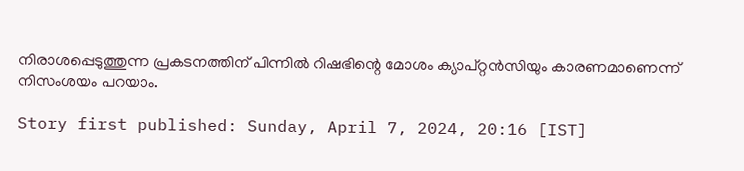നിരാശപ്പെടുത്തുന്ന പ്രകടനത്തിന് പിന്നില്‍ റിഷഭിന്റെ മോശം ക്യാപ്റ്റന്‍സിയും കാരണമാണെന്ന് നിസംശയം പറയാം.

Story first published: Sunday, April 7, 2024, 20:16 [IST]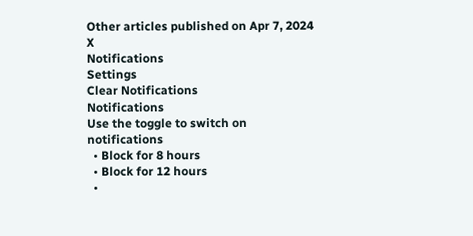Other articles published on Apr 7, 2024
X
Notifications
Settings
Clear Notifications
Notifications
Use the toggle to switch on notifications
  • Block for 8 hours
  • Block for 12 hours
  •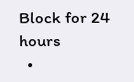Block for 24 hours
  •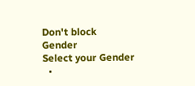Don't block
Gender
Select your Gender
  •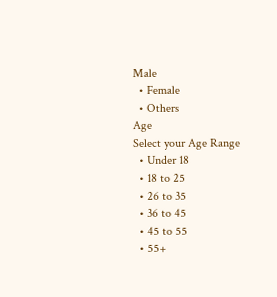Male
  • Female
  • Others
Age
Select your Age Range
  • Under 18
  • 18 to 25
  • 26 to 35
  • 36 to 45
  • 45 to 55
  • 55+